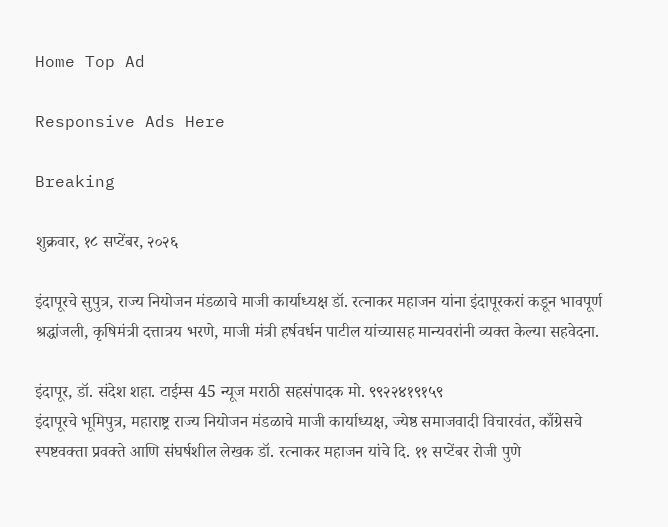Home Top Ad

Responsive Ads Here

Breaking

शुक्रवार, १८ सप्टेंबर, २०२६

इंदापूरचे सुपुत्र, राज्य नियोजन मंडळाचे माजी कार्याध्यक्ष डॉ. रत्नाकर महाजन यांना इंदापूरकरां कडून भावपूर्ण श्रद्धांजली, कृषिमंत्री दत्तात्रय भरणे, माजी मंत्री हर्षवर्धन पाटील यांच्यासह मान्यवरांनी व्यक्त केल्या सहवेदना.

इंदापूर, डॉ. संदेश शहा. टाईम्स 45 न्यूज मराठी सहसंपादक मो. ९९२२४१९१५९
इंदापूरचे भूमिपुत्र, महाराष्ट्र राज्य नियोजन मंडळाचे माजी कार्याध्यक्ष, ज्येष्ठ समाजवादी विचारवंत, काँग्रेसचे स्पष्टवक्ता प्रवक्ते आणि संघर्षशील लेखक डॉ. रत्नाकर महाजन यांचे दि. ११ सप्टेंबर रोजी पुणे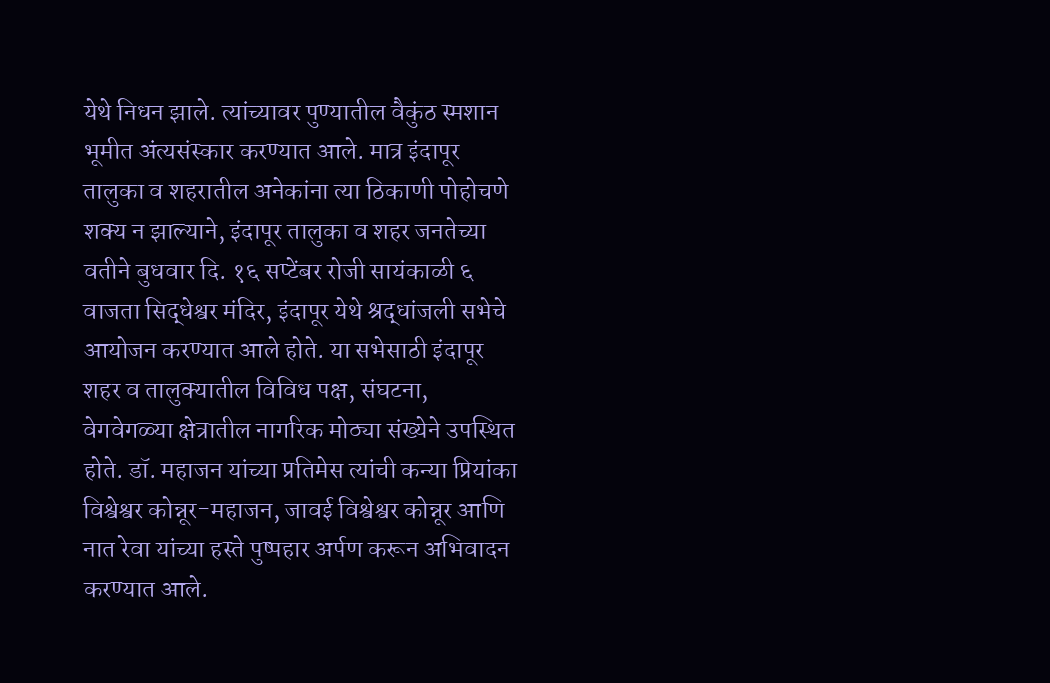येथे निधन झाले. त्यांच्यावर पुण्यातील वैकुंठ स्मशान भूमीत अंत्यसंस्कार करण्यात आले. मात्र इंदापूर तालुका व शहरातील अनेकांना त्या ठिकाणी पोहोचणे शक्य न झाल्याने, इंदापूर तालुका व शहर जनतेच्या वतीने बुधवार दि. १६ सप्टेंबर रोजी सायंकाळी ६ वाजता सिद्धेश्वर मंदिर, इंदापूर येथे श्रद्धांजली सभेचे आयोजन करण्यात आले होते. या सभेसाठी इंदापूर शहर व तालुक्यातील विविध पक्ष, संघटना, वेगवेगळ्या क्षेत्रातील नागरिक मोठ्या संख्येने उपस्थित होते. डॉ. महाजन यांच्या प्रतिमेस त्यांची कन्या प्रियांका विश्वेश्वर कोन्नूर-महाजन, जावई विश्वेश्वर कोन्नूर आणि नात रेवा यांच्या हस्ते पुष्पहार अर्पण करून अभिवादन करण्यात आले.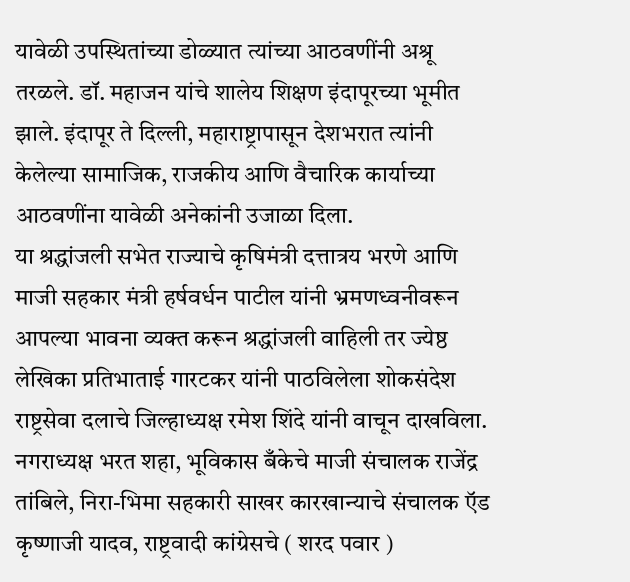यावेळी उपस्थितांच्या डोळ्यात त्यांच्या आठवणींनी अश्रू तरळले. डॉ. महाजन यांचे शालेय शिक्षण इंदापूरच्या भूमीत झाले. इंदापूर ते दिल्ली, महाराष्ट्रापासून देशभरात त्यांनी केलेल्या सामाजिक, राजकीय आणि वैचारिक कार्याच्या आठवणींना यावेळी अनेकांनी उजाळा दिला.
या श्रद्धांजली सभेत राज्याचे कृषिमंत्री दत्तात्रय भरणे आणि माजी सहकार मंत्री हर्षवर्धन पाटील यांनी भ्रमणध्वनीवरून आपल्या भावना व्यक्त करून श्रद्धांजली वाहिली तर ज्येष्ठ लेखिका प्रतिभाताई गारटकर यांनी पाठविलेला शोकसंदेश राष्ट्रसेवा दलाचे जिल्हाध्यक्ष रमेश शिंदे यांनी वाचून दाखविला. नगराध्यक्ष भरत शहा, भूविकास बँकेचे माजी संचालक राजेंद्र तांबिले, निरा-भिमा सहकारी साखर कारखान्याचे संचालक ऍड कृष्णाजी यादव, राष्ट्रवादी कांग्रेसचे ( शरद पवार )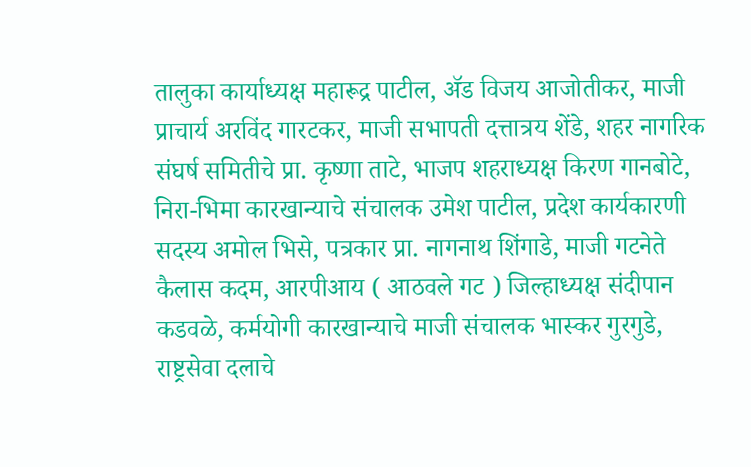तालुका कार्याध्यक्ष महारूद्र पाटील, ॲड विजय आजोतीकर, माजी प्राचार्य अरविंद गारटकर, माजी सभापती दत्तात्रय शेंडे, शहर नागरिक संघर्ष समितीचे प्रा. कृष्णा ताटे, भाजप शहराध्यक्ष किरण गानबोटे, निरा-भिमा कारखान्याचे संचालक उमेश पाटील, प्रदेश कार्यकारणी सदस्य अमोल भिसे, पत्रकार प्रा. नागनाथ शिंगाडे, माजी गटनेते कैलास कदम, आरपीआय ( आठवले गट ) जिल्हाध्यक्ष संदीपान कडवळे, कर्मयोगी कारखान्याचे माजी संचालक भास्कर गुरगुडे, राष्ट्रसेवा दलाचे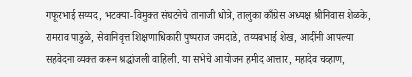गफूरभाई सय्यद, भटक्या-विमुक्त संघटनेचे तानाजी धोत्रे, तालुका काँग्रेस अध्यक्ष श्रीनिवास शेळके, रामराव पाडुळे, सेवानिवृत्त शिक्षणाधिकारी पुष्पराज जमदाडे, तय्यबभाई शेख, आदींनी आपल्या सहवेदना व्यक्त करून श्रद्धांजली वाहिली. या सभेचे आयोजन हमीद आत्तार, महादेव चव्हाण,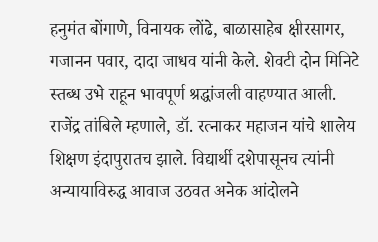हनुमंत बोंगाणे, विनायक लोंढे, बाळासाहेब क्षीरसागर, गजानन पवार, दादा जाधव यांनी केले. शेवटी दोन मिनिटे स्तब्ध उभे राहून भावपूर्ण श्रद्धांजली वाहण्यात आली. राजेंद्र तांबिले म्हणाले, डॉ. रत्नाकर महाजन यांचे शालेय शिक्षण इंदापुरातच झाले. विद्यार्थी दशेपासूनच त्यांनी अन्यायाविरुद्ध आवाज उठवत अनेक आंदोलने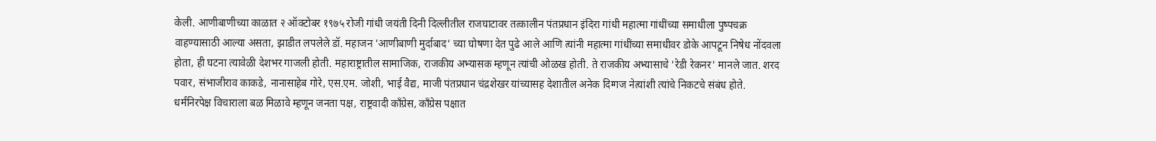केली. आणीबाणीच्या काळात २ ऑक्टोबर १९७५ रोजी गांधी जयंती दिनी दिल्लीतील राजघाटावर तत्कालीन पंतप्रधान इंदिरा गांधी महात्मा गांधींच्या समाधीला पुष्पचक्र वाहण्यासाठी आल्या असता, झाडीत लपलेले डॉ. महाजन 'आणीबाणी मुर्दाबाद' च्या घोषणा देत पुढे आले आणि त्यांनी महात्मा गांधींच्या समाधीवर डोके आपटून निषेध नोंदवला होता, ही घटना त्यावेळी देशभर गाजली होती. महाराष्ट्रातील सामाजिक, राजकीय अभ्यासक म्हणून त्यांची ओळख होती. ते राजकीय अभ्यासाचे 'रेडी रेकनर' मानले जात. शरद पवार, संभाजीराव काकडे, नानासाहेब गोरे, एस.एम. जोशी, भाई वैद्य, माजी पंतप्रधान चंद्रशेखर यांच्यासह देशातील अनेक दिग्गज नेत्यांशी त्यांचे निकटचे संबंध होते. धर्मनिरपेक्ष विचाराला बळ मिळावे म्हणून जनता पक्ष, राष्ट्रवादी काँग्रेस, काँग्रेस पक्षात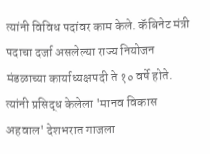त्यांनी विविध पदांवर काम केले. कॅबिनेट मंत्री पदाचा दर्जा असलेल्या राज्य नियोजन मंडळाच्या कार्याध्यक्षपदी ते १० वर्षे होते. त्यांनी प्रसिद्ध केलेला 'मानव विकास अहवाल' देशभरात गाजला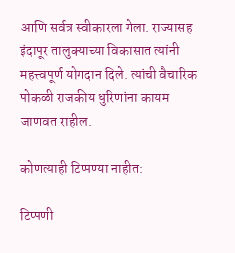आणि सर्वत्र स्वीकारला गेला. राज्यासह इंदापूर तालुक्याच्या विकासात त्यांनी महत्त्वपूर्ण योगदान दिले. त्यांची वैचारिक पोकळी राजकीय धुरिणांना कायम जाणवत राहील.

कोणत्याही टिप्पण्‍या नाहीत:

टिप्पणी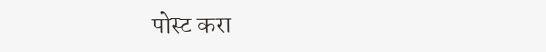पोस्ट करा